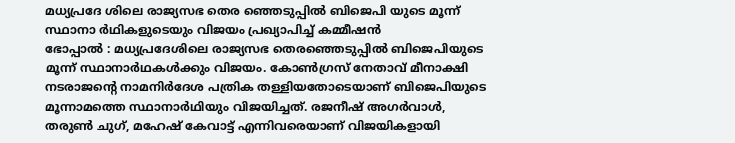മധ്യപ്രദേ ശിലെ രാജ്യസഭ തെര ഞ്ഞെടുപ്പിൽ ബിജെപി യുടെ മൂന്ന് സ്ഥാനാ ർഥികളുടെയും വിജയം പ്രഖ്യാപിച്ച് കമ്മീഷൻ
ഭോപ്പാൽ : മധ്യപ്രദേശിലെ രാജ്യസഭ തെരഞ്ഞെടുപ്പിൽ ബിജെപിയുടെ മൂന്ന് സ്ഥാനാർഥകൾക്കും വിജയം. കോൺഗ്രസ് നേതാവ് മീനാക്ഷി നടരാജന്റെ നാമനിർദേശ പത്രിക തള്ളിയതോടെയാണ് ബിജെപിയുടെ മൂന്നാമത്തെ സ്ഥാനാർഥിയും വിജയിച്ചത്. രജനീഷ് അഗർവാൾ, തരുൺ ചുഗ്, മഹേഷ് കേവാട്ട് എന്നിവരെയാണ് വിജയികളായി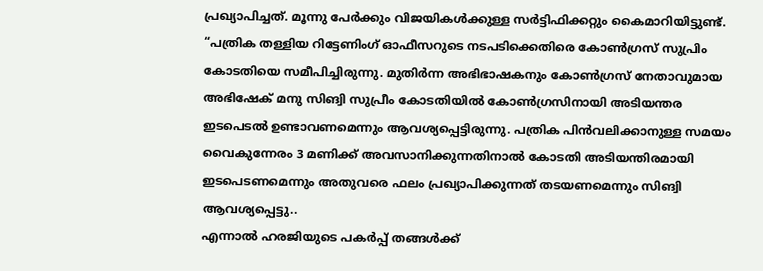പ്രഖ്യാപിച്ചത്. മൂന്നു പേർക്കും വിജയികൾക്കുള്ള സർട്ടിഫിക്കറ്റും കൈമാറിയിട്ടുണ്ട്.
“പത്രിക തള്ളിയ റിട്ടേണിംഗ് ഓഫീസറുടെ നടപടിക്കെതിരെ കോൺഗ്രസ് സുപ്രിം കോടതിയെ സമീപിച്ചിരുന്നു. മുതിർന്ന അഭിഭാഷകനും കോൺഗ്രസ് നേതാവുമായ അഭിഷേക് മനു സിങ്വി സുപ്രീം കോടതിയിൽ കോൺഗ്രസിനായി അടിയന്തര ഇടപെടൽ ഉണ്ടാവണമെന്നും ആവശ്യപ്പെട്ടിരുന്നു. പത്രിക പിൻവലിക്കാനുള്ള സമയം വൈകുന്നേരം 3 മണിക്ക് അവസാനിക്കുന്നതിനാൽ കോടതി അടിയന്തിരമായി ഇടപെടണമെന്നും അതുവരെ ഫലം പ്രഖ്യാപിക്കുന്നത് തടയണമെന്നും സിങ്വി ആവശ്യപ്പെട്ടു..
എന്നാൽ ഹരജിയുടെ പകർപ്പ് തങ്ങൾക്ക്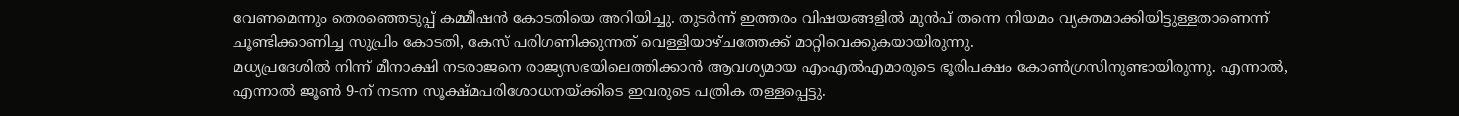വേണമെന്നും തെരഞ്ഞെടുപ്പ് കമ്മീഷൻ കോടതിയെ അറിയിച്ചു. തുടർന്ന് ഇത്തരം വിഷയങ്ങളിൽ മുൻപ് തന്നെ നിയമം വ്യക്തമാക്കിയിട്ടുള്ളതാണെന്ന് ചൂണ്ടിക്കാണിച്ച സുപ്രിം കോടതി, കേസ് പരിഗണിക്കുന്നത് വെള്ളിയാഴ്ചത്തേക്ക് മാറ്റിവെക്കുകയായിരുന്നു.
മധ്യപ്രദേശിൽ നിന്ന് മീനാക്ഷി നടരാജനെ രാജ്യസഭയിലെത്തിക്കാൻ ആവശ്യമായ എംഎൽഎമാരുടെ ഭൂരിപക്ഷം കോൺഗ്രസിനുണ്ടായിരുന്നു. എന്നാൽ, എന്നാൽ ജൂൺ 9-ന് നടന്ന സൂക്ഷ്മപരിശോധനയ്ക്കിടെ ഇവരുടെ പത്രിക തള്ളപ്പെട്ടു.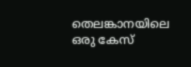തെലങ്കാനയിലെ ഒരു കേസ്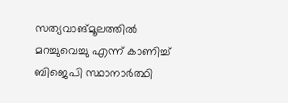സത്യവാങ്മൂലത്തിൽ മറച്ചുവെച്ചു എന്ന് കാണിച്ച് ബിജെപി സ്ഥാനാർത്ഥി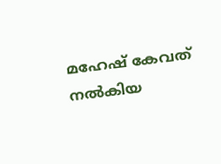മഹേഷ് കേവത് നൽകിയ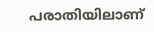പരാതിയിലാണ്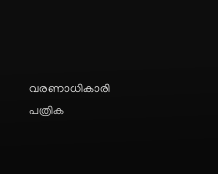വരണാധികാരി പത്രിക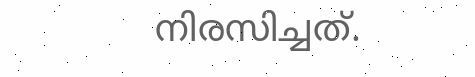നിരസിച്ചത്.